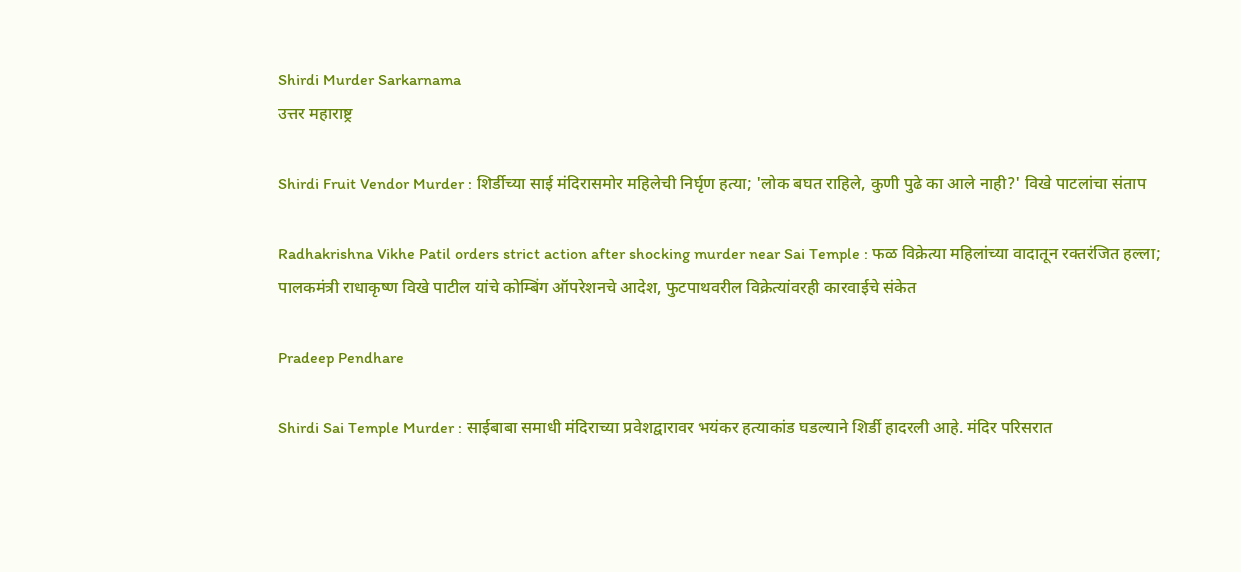Shirdi Murder Sarkarnama
उत्तर महाराष्ट्र

Shirdi Fruit Vendor Murder : शिर्डीच्या साई मंदिरासमोर महिलेची निर्घृण हत्या; 'लोक बघत राहिले, कुणी पुढे का आले नाही?' विखे पाटलांचा संताप

Radhakrishna Vikhe Patil orders strict action after shocking murder near Sai Temple : फळ विक्रेत्या महिलांच्या वादातून रक्तरंजित हल्ला; पालकमंत्री राधाकृष्ण विखे पाटील यांचे कोम्बिंग ऑपरेशनचे आदेश, फुटपाथवरील विक्रेत्यांवरही कारवाईचे संकेत

Pradeep Pendhare

Shirdi Sai Temple Murder : साईबाबा समाधी मंदिराच्या प्रवेशद्वारावर भयंकर हत्याकांड घडल्याने शिर्डी हादरली आहे. मंदिर परिसरात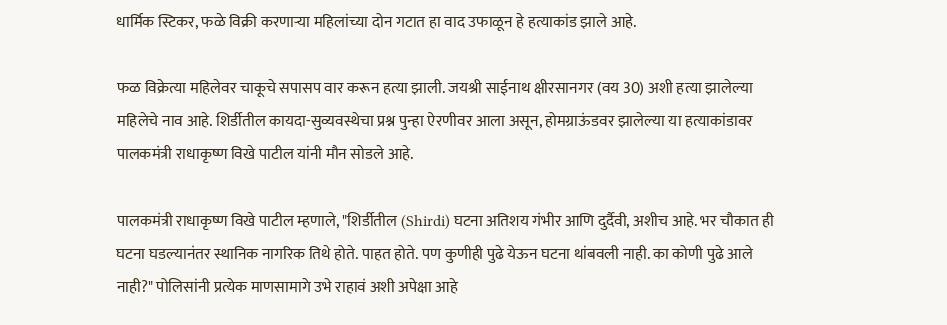धार्मिक स्टिकर, फळे विक्री करणाऱ्या महिलांच्या दोन गटात हा वाद उफाळून हे हत्याकांड झाले आहे.

फळ विक्रेत्या महिलेवर चाकूचे सपासप वार करून हत्या झाली. जयश्री साईनाथ क्षीरसानगर (वय 30) अशी हत्या झालेल्या महिलेचे नाव आहे. शिर्डीतील कायदा-सुव्यवस्थेचा प्रश्न पुन्हा ऐरणीवर आला असून, होमग्राऊंडवर झालेल्या या हत्याकांडावर पालकमंत्री राधाकृष्ण विखे पाटील यांनी मौन सोडले आहे.

पालकमंत्री राधाकृष्ण विखे पाटील म्हणाले, "शिर्डीतील (Shirdi) घटना अतिशय गंभीर आणि दुर्दैवी, अशीच आहे. भर चौकात ही घटना घडल्यानंतर स्थानिक नागरिक तिथे होते. पाहत होते. पण कुणीही पुढे येऊन घटना थांबवली नाही. का कोणी पुढे आले नाही?" पोलिसांनी प्रत्येक माणसामागे उभे राहावं अशी अपेक्षा आहे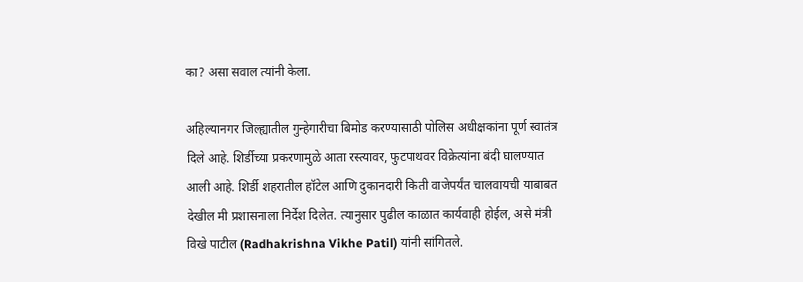का? असा सवाल त्यांनी केला.

अहिल्यानगर जिल्ह्यातील गुन्हेगारीचा बिमोड करण्यासाठी पोलिस अधीक्षकांना पूर्ण स्वातंत्र दिले आहे. शिर्डीच्या प्रकरणामुळे आता रस्त्यावर, फुटपाथवर विक्रेत्यांना बंदी घालण्यात आली आहे. शिर्डी शहरातील हॉटेल आणि दुकानदारी किती वाजेपर्यंत चालवायची याबाबत देखील मी प्रशासनाला निर्देश दिलेत. त्यानुसार पुढील काळात कार्यवाही होईल, असे मंत्री विखे पाटील (Radhakrishna Vikhe Patil) यांनी सांगितले.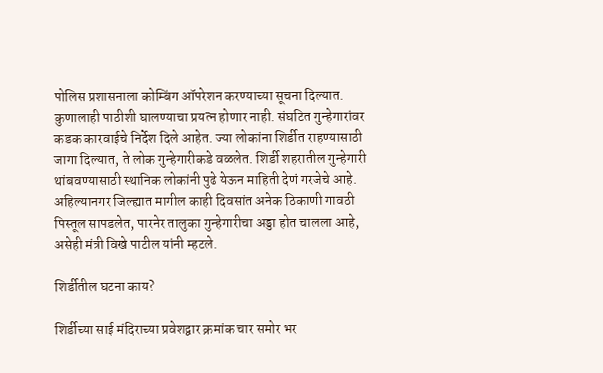पोलिस प्रशासनाला कोम्बिंग ऑपरेशन करण्याच्या सूचना दिल्यात. कुणालाही पाठीशी घालण्याचा प्रयत्न होणार नाही. संघटित गुन्हेगारांवर कडक कारवाईचे निर्देश दिले आहेत. ज्या लोकांना शिर्डीत राहण्यासाठी जागा दिल्यात, ते लोक गुन्हेगारीकडे वळलेत. शिर्डी शहरातील गुन्हेगारी थांबवण्यासाठी स्थानिक लोकांनी पुढे येऊन माहिती देणं गरजेचे आहे. अहिल्यानगर जिल्ह्यात मागील काही दिवसांत अनेक ठिकाणी गावठी पिस्तूल सापडलेत, पारनेर तालुका गुन्हेगारीचा अड्डा होत चालला आहे, असेही मंत्री विखे पाटील यांनी म्हटले.

शिर्डीतील घटना काय?

शिर्डीच्या साई मंदिराच्या प्रवेशद्वार क्रमांक चार समोर भर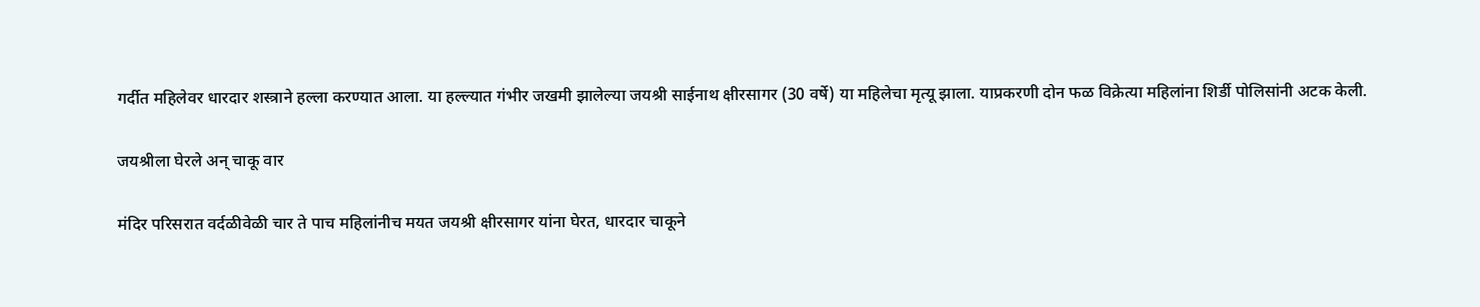गर्दीत महिलेवर धारदार शस्त्राने हल्ला करण्यात आला. या हल्ल्यात गंभीर जखमी झालेल्या जयश्री साईनाथ क्षीरसागर (30 वर्षे) या महिलेचा मृत्यू झाला. याप्रकरणी दोन फळ विक्रेत्या महिलांना शिर्डी पोलिसांनी अटक केली.

जयश्रीला घेरले अन् चाकू वार

मंदिर परिसरात वर्दळीवेळी चार ते पाच महिलांनीच मयत जयश्री क्षीरसागर यांना घेरत, धारदार चाकूने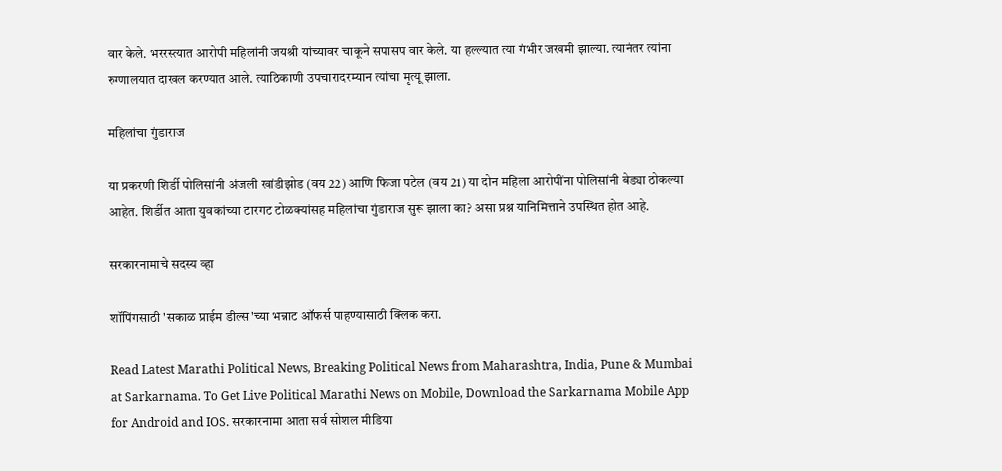वार केले. भररस्त्यात आरोपी महिलांनी जयश्री यांच्यावर चाकूने सपासप वार केले. या हल्ल्यात त्या गंभीर जखमी झाल्या. त्यानंतर त्यांना रुग्णालयात दाखल करण्यात आले. त्याठिकाणी उपचारादरम्यान त्यांचा मृत्यू झाला.

महिलांचा गुंडाराज

या प्रकरणी शिर्डी पोलिसांनी अंजली खांडीझोड (वय 22) आणि फिजा पटेल (वय 21) या दोन महिला आरोपींना पोलिसांनी बेड्या ठोकल्या आहेत. शिर्डीत आता युवकांच्या टारगट टोळक्यांसह महिलांचा गुंडाराज सुरू झाला का? असा प्रश्न यानिमित्ताने उपस्थित होत आहे.

सरकारनामाचे सदस्य व्हा

शॉपिंगसाठी 'सकाळ प्राईम डील्स'च्या भन्नाट ऑफर्स पाहण्यासाठी क्लिक करा.

Read Latest Marathi Political News, Breaking Political News from Maharashtra, India, Pune & Mumbai at Sarkarnama. To Get Live Political Marathi News on Mobile, Download the Sarkarnama Mobile App for Android and IOS. सरकारनामा आता सर्व सोशल मीडिया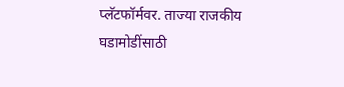प्लॅटफॉर्मवर. ताज्या राजकीय घडामोडींसाठी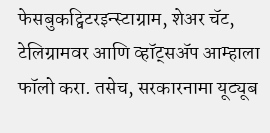फेसबुकट्विटरइन्स्टाग्राम, शेअर चॅट, टेलिग्रामवर आणि व्हॉट्सॲप आम्हाला फॉलो करा. तसेच, सरकारनामा यूट्यूब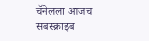चॅनेलला आजच सबस्क्राइब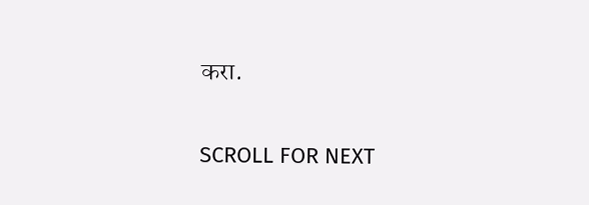करा.

SCROLL FOR NEXT